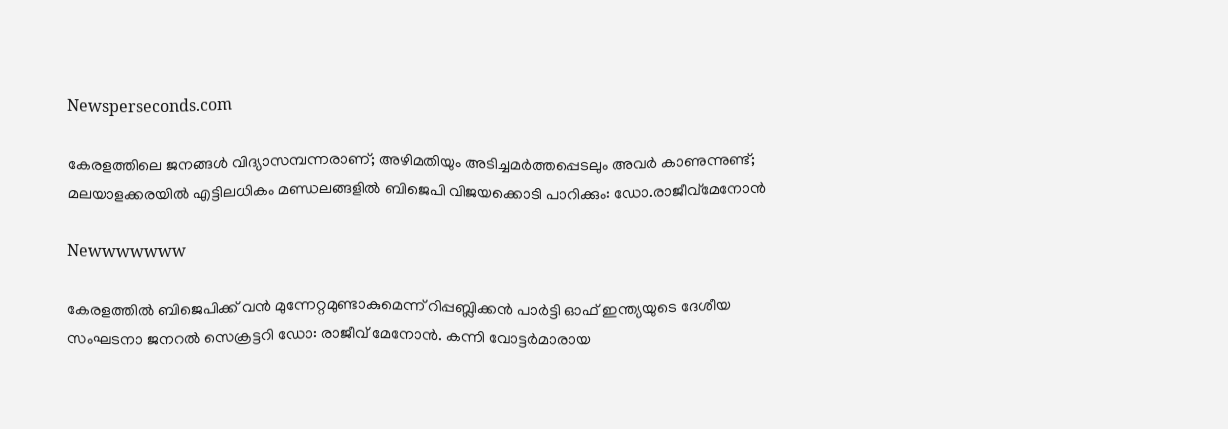Newsperseconds.com

കേരളത്തിലെ ജനങ്ങള്‍ വിദ്യാസമ്പന്നരാണ്; അഴിമതിയും അടിച്ചമര്‍ത്തപ്പെടലും അവര്‍ കാണുന്നുണ്ട്; മലയാളക്കരയില്‍ എട്ടിലധികം മണ്ഡലങ്ങളില്‍ ബിജെപി വിജയക്കൊടി പാറിക്കും: ഡോ.രാജീവ്മേനോന്‍

Newwwwwww

കേരളത്തില്‍ ബിജെപിക്ക് വന്‍ മുന്നേറ്റമുണ്ടാകുമെന്ന് റിപ്പബ്ലിക്കന്‍ പാര്‍ട്ടി ഓഫ് ഇന്ത്യയുടെ ദേശീയ സംഘടനാ ജനറല്‍ സെക്രട്ടറി ഡോ: രാജീവ് മേനോന്‍. കന്നി വോട്ടര്‍മാരായ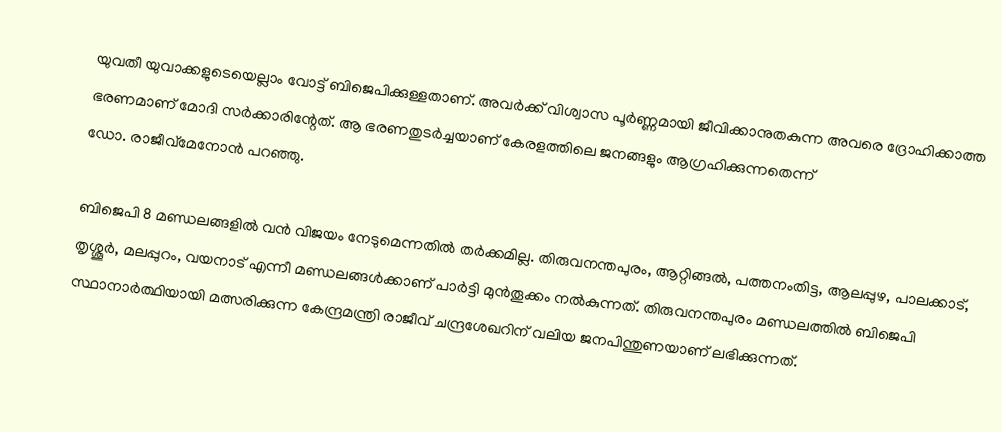യുവതീ യുവാക്കളുടെയെല്ലാം വോട്ട് ബിജെപിക്കുള്ളതാണ്. അവര്‍ക്ക് വിശ്വാസ പൂര്‍ണ്ണമായി ജീവിക്കാനുതകുന്ന അവരെ ദ്രോഹിക്കാത്ത ഭരണമാണ് മോദി സര്‍ക്കാരിന്റേത്. ആ ഭരണതുടര്‍ച്ചയാണ് കേരളത്തിലെ ജനങ്ങളും ആഗ്രഹിക്കുന്നതെന്ന്
ഡോ. രാജീവ്മേനോന്‍ പറഞ്ഞു.

ബിജെപി 8 മണ്ഡലങ്ങളില്‍ വന്‍ വിജയം നേടുമെന്നതില്‍ തര്‍ക്കമില്ല. തിരുവനന്തപുരം, ആറ്റിങ്ങല്‍, പത്തനംതിട്ട, ആലപ്പുഴ, പാലക്കാട്, തൃശ്ശൂര്‍, മലപ്പുറം, വയനാട് എന്നീ മണ്ഡലങ്ങള്‍ക്കാണ് പാര്‍ട്ടി മുന്‍തൂക്കം നല്‍കുന്നത്. തിരുവനന്തപുരം മണ്ഡലത്തില്‍ ബിജെപി സ്ഥാനാര്‍ത്ഥിയായി മത്സരിക്കുന്ന കേന്ദ്രമന്ത്രി രാജീവ് ചന്ദ്രശേഖറിന് വലിയ ജനപിന്തുണയാണ് ലഭിക്കുന്നത്.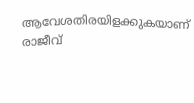ആവേശതിരയിളക്കുകയാണ് രാജീവ്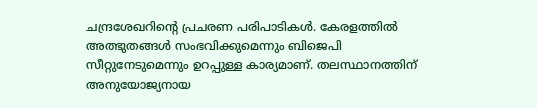ചന്ദ്രശേഖറിന്റെ പ്രചരണ പരിപാടികള്‍. കേരളത്തില്‍ അത്ഭുതങ്ങള്‍ സംഭവിക്കുമെന്നും ബിജെപി സീറ്റുനേടുമെന്നും ഉറപ്പുള്ള കാര്യമാണ്. തലസ്ഥാനത്തിന് അനുയോജ്യനായ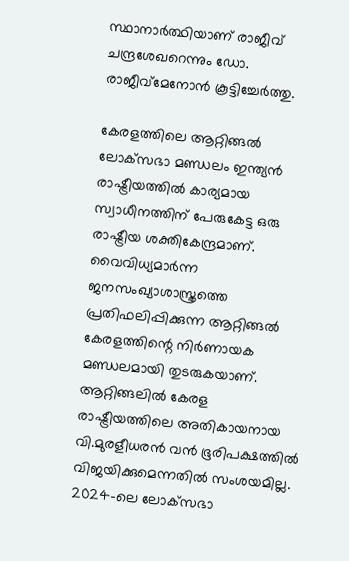സ്ഥാനാര്‍ത്ഥിയാണ് രാജീവ് ചന്ദ്രശേഖറെന്നും ഡോ. രാജീവ്മേനോന്‍ കൂട്ടിച്ചേര്‍ത്തു.

കേരളത്തിലെ ആറ്റിങ്ങല്‍ ലോക്‌സഭാ മണ്ഡലം ഇന്ത്യന്‍ രാഷ്ട്രീയത്തില്‍ കാര്യമായ സ്വാധീനത്തിന് പേരുകേട്ട ഒരു രാഷ്ട്രീയ ശക്തികേന്ദ്രമാണ്. വൈവിധ്യമാര്‍ന്ന ജനസംഖ്യാശാസ്ത്രത്തെ പ്രതിഫലിപ്പിക്കുന്ന ആറ്റിങ്ങല്‍ കേരളത്തിന്റെ നിര്‍ണായക മണ്ഡലമായി തുടരുകയാണ്. ആറ്റിങ്ങലില്‍ കേരള രാഷ്ട്രീയത്തിലെ അതികായനായ വി.മുരളീധരന്‍ വന്‍ ഭൂരിപക്ഷത്തില്‍ വിജയിക്കുമെന്നതില്‍ സംശയമില്ല. 2024-ലെ ലോക്‌സഭാ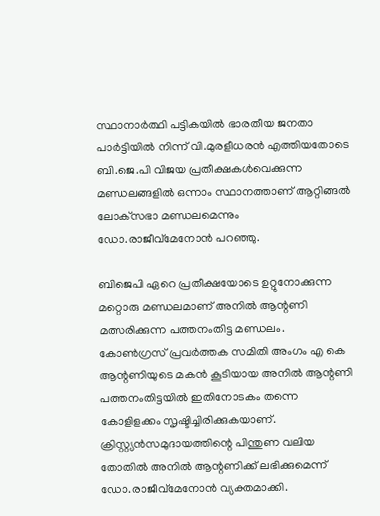സ്ഥാനാര്‍ത്ഥി പട്ടികയില്‍ ഭാരതീയ ജനതാ പാര്‍ട്ടിയില്‍ നിന്ന് വി.മുരളീധരന്‍ എത്തിയതോടെ ബി.ജെ.പി വിജയ പ്രതീക്ഷകള്‍വെക്കുന്ന മണ്ഡലങ്ങളില്‍ ഒന്നാം സ്ഥാനത്താണ് ആറ്റിങ്ങല്‍ ലോക്‌സഭാ മണ്ഡലമെന്നും ഡോ.രാജീവ്മേനോന്‍ പറഞ്ഞു.

ബിജെപി ഏറെ പ്രതീക്ഷയോടെ ഉറ്റുനോക്കുന്ന മറ്റൊരു മണ്ഡലമാണ് അനില്‍ ആന്റണി മത്സരിക്കുന്ന പത്തനംതിട്ട മണ്ഡലം. കോണ്‍ഗ്രസ് പ്രവര്‍ത്തക സമിതി അംഗം എ കെ ആന്റണിയുടെ മകന്‍ കൂടിയായ അനില്‍ ആന്റണി പത്തനംതിട്ടയില്‍ ഇതിനോടകം തന്നെ കോളിളക്കം സൃഷ്ടിച്ചിരിക്കുകയാണ്. ക്രിസ്റ്റ്യന്‍സമുദായത്തിന്റെ പിന്തുണ വലിയ തോതില്‍ അനില്‍ ആന്റണിക്ക് ലഭിക്കുമെന്ന് ഡോ.രാജീവ്‌മേനോന്‍ വ്യക്തമാക്കി.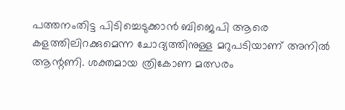പത്തനംതിട്ട പിടിച്ചെടുക്കാന്‍ ബിജെപി ആരെ കളത്തിലിറക്കുമെന്ന ചോദ്യത്തിനുള്ള മറുപടിയാണ് അനില്‍ ആന്റണി. ശക്തമായ ത്രികോണ മത്സരം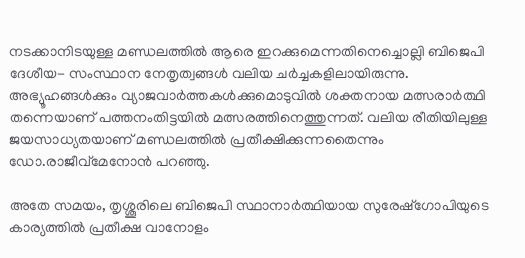നടക്കാനിടയുള്ള മണ്ഡലത്തില്‍ ആരെ ഇറക്കുമെന്നതിനെച്ചൊല്ലി ബിജെപി ദേശീയ- സംസ്ഥാന നേതൃത്വങ്ങള്‍ വലിയ ചര്‍ച്ചകളിലായിരുന്നു. അഭ്യൂഹങ്ങള്‍ക്കും വ്യാജവാര്‍ത്തകള്‍ക്കുമൊടുവില്‍ ശക്തനായ മത്സരാര്‍ത്ഥി തന്നെയാണ് പത്തനംതിട്ടയില്‍ മത്സരത്തിനെത്തുന്നത്. വലിയ രീതിയിലുള്ള ജയസാധ്യതയാണ് മണ്ഡലത്തില്‍ പ്രതീക്ഷിക്കുന്നതൈന്നും ഡോ.രാജീവ്‌മേനോന്‍ പറഞ്ഞു.

അതേ സമയം, തൃശ്ശൂരിലെ ബിജെപി സ്ഥാനാര്‍ത്ഥിയായ സുരേഷ്‌ഗോപിയുടെ കാര്യത്തില്‍ പ്രതീക്ഷ വാനോളം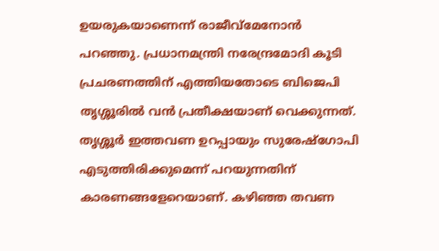ഉയരുകയാണെന്ന് രാജീവ്‌മേനോന്‍ പറഞ്ഞു. പ്രധാനമന്ത്രി നരേന്ദ്രമോദി കൂടി പ്രചരണത്തിന് എത്തിയതോടെ ബിജെപി തൃശ്ശൂരില്‍ വന്‍ പ്രതീക്ഷയാണ് വെക്കുന്നത്. തൃശ്ശൂര്‍ ഇത്തവണ ഉറപ്പായും സുരേഷ്‌ഗോപി എടുത്തിരിക്കുമെന്ന് പറയുന്നതിന് കാരണങ്ങളേറെയാണ്. കഴിഞ്ഞ തവണ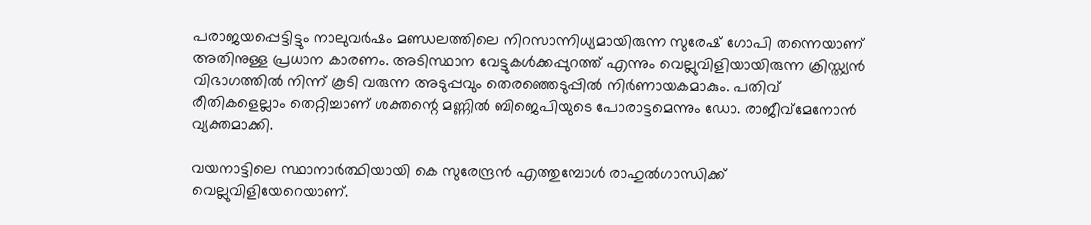പരാജയപ്പെട്ടിട്ടും നാലുവര്‍ഷം മണ്ഡലത്തിലെ നിറസാന്നിധ്യമായിരുന്ന സുരേഷ് ഗോപി തന്നെയാണ് അതിനുള്ള പ്രധാന കാരണം. അടിസ്ഥാന വേട്ടുകള്‍ക്കപ്പുറത്ത് എന്നും വെല്ലുവിളിയായിരുന്ന ക്രിസ്ത്യന്‍ വിഭാഗത്തില്‍ നിന്ന് കൂടി വരുന്ന അടുപ്പവും തെരഞ്ഞെടുപ്പില്‍ നിര്‍ണായകമാകും. പതിവ് രീതികളെല്ലാം തെറ്റിച്ചാണ് ശക്തന്റെ മണ്ണില്‍ ബിജെപിയുടെ പോരാട്ടമെന്നും ഡോ. രാജീവ്‌മേനോന്‍ വ്യക്തമാക്കി.

വയനാട്ടിലെ സ്ഥാനാര്‍ത്ഥിയായി കെ സുരേന്ദ്രന്‍ എത്തുമ്പോള്‍ രാഹുല്‍ഗാന്ധിക്ക് വെല്ലുവിളിയേറെയാണ്.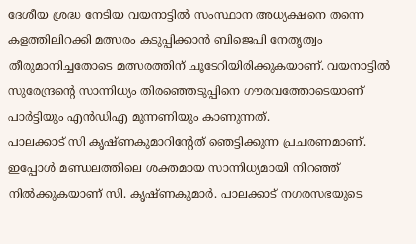ദേശീയ ശ്രദ്ധ നേടിയ വയനാട്ടില്‍ സംസ്ഥാന അധ്യക്ഷനെ തന്നെ കളത്തിലിറക്കി മത്സരം കടുപ്പിക്കാന്‍ ബിജെപി നേതൃത്വം തീരുമാനിച്ചതോടെ മത്സരത്തിന് ചൂടേറിയിരിക്കുകയാണ്. വയനാട്ടില്‍ സുരേന്ദ്രന്റെ സാന്നിധ്യം തിരഞ്ഞെടുപ്പിനെ ഗൗരവത്തോടെയാണ് പാര്‍ട്ടിയും എന്‍ഡിഎ മുന്നണിയും കാണുന്നത്.
പാലക്കാട് സി കൃഷ്ണകുമാറിന്റേത് ഞെട്ടിക്കുന്ന പ്രചരണമാണ്. ഇപ്പോള്‍ മണ്ഡലത്തിലെ ശക്തമായ സാന്നിധ്യമായി നിറഞ്ഞ് നില്‍ക്കുകയാണ് സി. കൃഷ്ണകുമാര്‍. പാലക്കാട് നഗരസഭയുടെ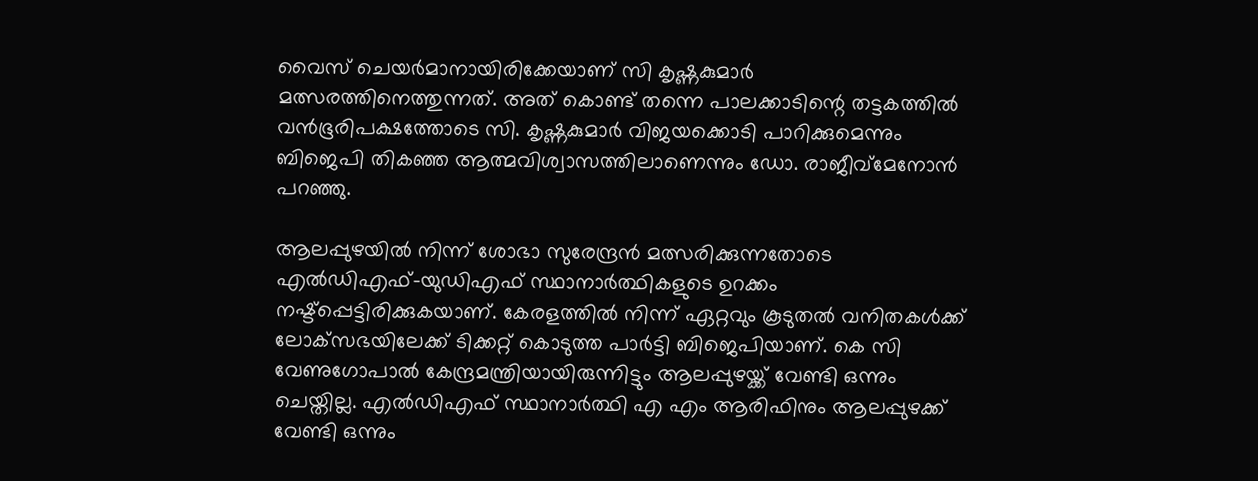വൈസ് ചെയര്‍മാനായിരിക്കേയാണ് സി കൃഷ്ണകുമാര്‍ മത്സരത്തിനെത്തുന്നത്. അത് കൊണ്ട് തന്നെ പാലക്കാടിന്റെ തട്ടകത്തില്‍ വന്‍ഭൂരിപക്ഷത്തോടെ സി. കൃഷ്ണകുമാര്‍ വിജയക്കൊടി പാറിക്കുമെന്നും ബിജെപി തികഞ്ഞ ആത്മവിശ്വാസത്തിലാണെന്നും ഡോ. രാജീവ്‌മേനോന്‍ പറഞ്ഞു.

ആലപ്പുഴയില്‍ നിന്ന് ശോഭാ സുരേന്ദ്രന്‍ മത്സരിക്കുന്നതോടെ എല്‍ഡിഎഫ്-യുഡിഎഫ് സ്ഥാനാര്‍ത്ഥികളുടെ ഉറക്കം നഷ്ട്പ്പെട്ടിരിക്കുകയാണ്. കേരളത്തില്‍ നിന്ന് ഏറ്റവും കൂടുതല്‍ വനിതകള്‍ക്ക് ലോക്‌സഭയിലേക്ക് ടിക്കറ്റ് കൊടുത്ത പാര്‍ട്ടി ബിജെപിയാണ്. കെ സി വേണുഗോപാല്‍ കേന്ദ്രമന്ത്രിയായിരുന്നിട്ടും ആലപ്പുഴയ്ക്ക് വേണ്ടി ഒന്നും ചെയ്തില്ല. എല്‍ഡിഎഫ് സ്ഥാനാര്‍ത്ഥി എ എം ആരിഫിനും ആലപ്പുഴക്ക് വേണ്ടി ഒന്നും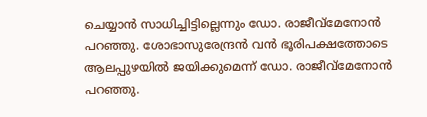ചെയ്യാന്‍ സാധിച്ചിട്ടില്ലെന്നും ഡോ. രാജീവ്മേനോന്‍ പറഞ്ഞു. ശോഭാസുരേന്ദ്രന്‍ വന്‍ ഭൂരിപക്ഷത്തോടെ ആലപ്പുഴയില്‍ ജയിക്കുമെന്ന് ഡോ. രാജീവ്മേനോന്‍ പറഞ്ഞു.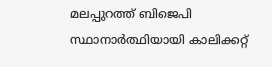മലപ്പുറത്ത് ബിജെപി സ്ഥാനാര്‍ത്ഥിയായി കാലിക്കറ്റ്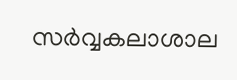സര്‍വ്വകലാശാല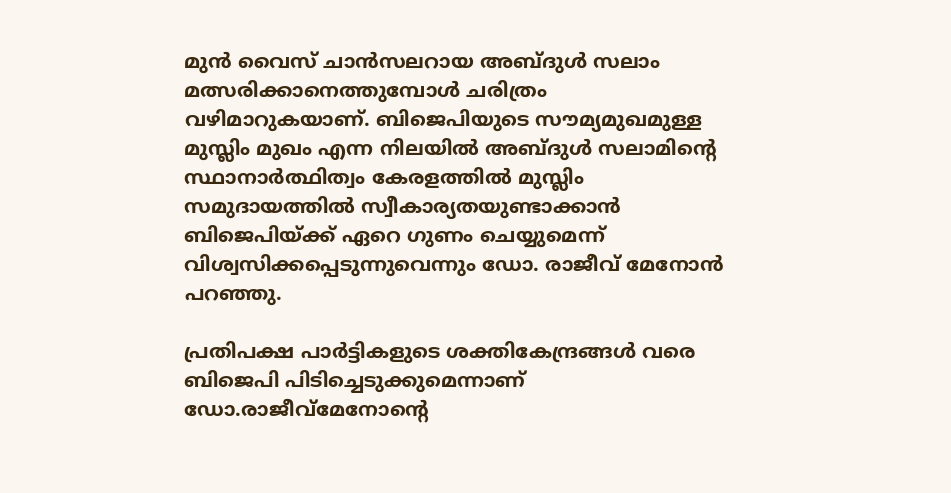മുന്‍ വൈസ് ചാന്‍സലറായ അബ്ദുള്‍ സലാം മത്സരിക്കാനെത്തുമ്പോള്‍ ചരിത്രം വഴിമാറുകയാണ്. ബിജെപിയുടെ സൗമ്യമുഖമുള്ള മുസ്ലിം മുഖം എന്ന നിലയില്‍ അബ്ദുള്‍ സലാമിന്റെ സ്ഥാനാര്‍ത്ഥിത്വം കേരളത്തില്‍ മുസ്ലിം സമുദായത്തില്‍ സ്വീകാര്യതയുണ്ടാക്കാന്‍ ബിജെപിയ്ക്ക് ഏറെ ഗുണം ചെയ്യുമെന്ന് വിശ്വസിക്കപ്പെടുന്നുവെന്നും ഡോ. രാജീവ് മേനോന്‍ പറഞ്ഞു.

പ്രതിപക്ഷ പാര്‍ട്ടികളുടെ ശക്തികേന്ദ്രങ്ങള്‍ വരെ ബിജെപി പിടിച്ചെടുക്കുമെന്നാണ് ഡോ.രാജീവ്മേനോന്റെ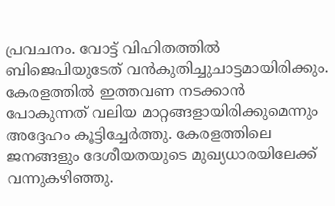പ്രവചനം. വോട്ട് വിഹിതത്തില്‍ ബിജെപിയുടേത് വന്‍കുതിച്ചുചാട്ടമായിരിക്കും. കേരളത്തില്‍ ഇത്തവണ നടക്കാന്‍ പോകുന്നത് വലിയ മാറ്റങ്ങളായിരിക്കുമെന്നും അദ്ദേഹം കൂട്ടിച്ചേര്‍ത്തു. കേരളത്തിലെ ജനങ്ങളും ദേശീയതയുടെ മുഖ്യധാരയിലേക്ക് വന്നുകഴിഞ്ഞു.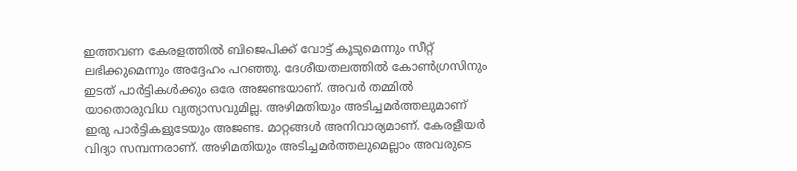ഇത്തവണ കേരളത്തില്‍ ബിജെപിക്ക് വോട്ട് കൂടുമെന്നും സീറ്റ് ലഭിക്കുമെന്നും അദ്ദേഹം പറഞ്ഞു. ദേശീയതലത്തില്‍ കോണ്‍ഗ്രസിനും ഇടത് പാര്‍ട്ടികള്‍ക്കും ഒരേ അജണ്ടയാണ്. അവര്‍ തമ്മില്‍ യാതൊരുവിധ വ്യത്യാസവുമില്ല. അഴിമതിയും അടിച്ചമര്‍ത്തലുമാണ് ഇരു പാര്‍ട്ടികളുടേയും അജണ്ട. മാറ്റങ്ങള്‍ അനിവാര്യമാണ്. കേരളീയര്‍ വിദ്യാ സമ്പന്നരാണ്. അഴിമതിയും അടിച്ചമര്‍ത്തലുമെല്ലാം അവരുടെ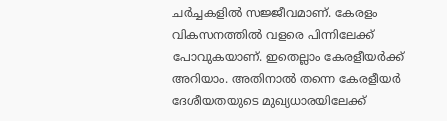ചര്‍ച്ചകളില്‍ സജ്ജീവമാണ്. കേരളം വികസനത്തില്‍ വളരെ പിന്നിലേക്ക് പോവുകയാണ്. ഇതെല്ലാം കേരളീയര്‍ക്ക് അറിയാം. അതിനാല്‍ തന്നെ കേരളീയര്‍ ദേശീയതയുടെ മുഖ്യധാരയിലേക്ക്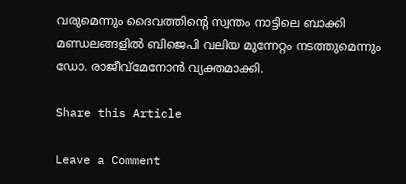വരുമെന്നും ദൈവത്തിന്റെ സ്വന്തം നാട്ടിലെ ബാക്കി മണ്ഡലങ്ങളില്‍ ബിജെപി വലിയ മുന്നേറ്റം നടത്തുമെന്നും ഡോ. രാജീവ്മേനോന്‍ വ്യക്തമാക്കി.

Share this Article

Leave a Comment